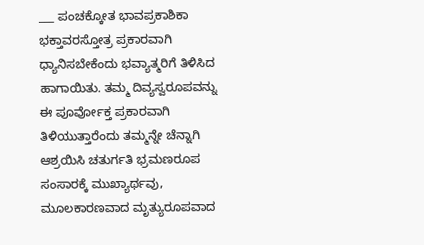___ ಪಂಚಕ್ಕೋತ ಭಾವಪ್ರಕಾಶಿಕಾ ಭಕ್ತಾವರಸ್ತೋತ್ರ ಪ್ರಕಾರವಾಗಿ ಧ್ಯಾನಿಸಬೇಕೆಂದು ಭವ್ಯಾತ್ಮರಿಗೆ ತಿಳಿಸಿದ ಹಾಗಾಯಿತು. ತಮ್ಮ ದಿವ್ಯಸ್ವರೂಪವನ್ನು ಈ ಪೂರ್ವೋಕ್ತ ಪ್ರಕಾರವಾಗಿ ತಿಳಿಯುತ್ತಾರೆಂದು ತಮ್ಮನ್ನೇ ಚೆನ್ನಾಗಿ ಆಶ್ರಯಿಸಿ ಚತುರ್ಗತಿ ಭ್ರಮಣರೂಪ ಸಂಸಾರಕ್ಕೆ ಮುಖ್ಯಾರ್ಥವು, ಮೂಲಕಾರಣವಾದ ಮೃತ್ಯುರೂಪವಾದ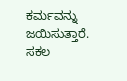ಕರ್ಮವನ್ನು ಜಯಿಸುತ್ತಾರೆ. ಸಕಲ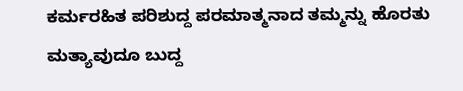ಕರ್ಮರಹಿತ ಪರಿಶುದ್ದ ಪರಮಾತ್ಮನಾದ ತಮ್ಮನ್ನು ಹೊರತು ಮತ್ಯಾವುದೂ ಬುದ್ದ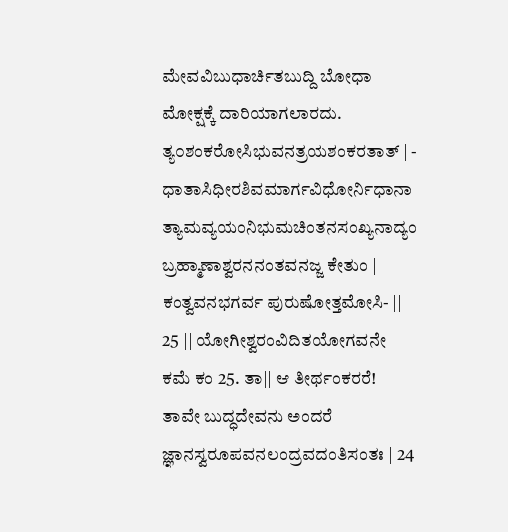ಮೇವವಿಬುಧಾರ್ಚಿತಬುದ್ದಿ ಬೋಧಾ ಮೋಕ್ಷಕ್ಕೆ ದಾರಿಯಾಗಲಾರದು. ತ್ಯ೦ಶಂಕರೋಸಿಭುವನತ್ರಯಶಂಕರತಾತ್ | - ಧಾತಾಸಿಧೀರಶಿವಮಾರ್ಗವಿಧೋರ್ನಿಧಾನಾ ತ್ಯಾಮವ್ಯಯಂನಿಭುಮಚಿಂತನಸಂಖ್ಯನಾದ್ಯಂ ಬ್ರಹ್ಮಾಣಾಶ್ವರನನಂತವನಜ್ಜ ಕೇತುಂ | ಕಂತ್ವವನಭಗರ್ವ ಪುರುಷೋತ್ತಮೋಸಿ- || 25 || ಯೋಗೀಶ್ವರಂವಿದಿತಯೋಗವನೇ ಕಮೆ ಕಂ 25. ತಾ|| ಆ ತೀರ್ಥಂಕರರೆ! ತಾವೇ ಬುದ್ಧದೇವನು ಅಂದರೆ ಜ್ಞಾನಸ್ವರೂಪವನಲಂದ್ರವದಂತಿಸಂತಃ | 24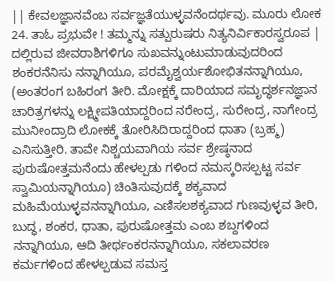|| ಕೇವಲಜ್ಞಾನವೆಂಬ ಸರ್ವಜ್ಞತೆಯುಳ್ಳವನೆಂದರ್ಥವು. ಮೂರು ಲೋಕ 24. ತಾಓ ಪ್ರಭುವೇ ! ತಮ್ಮನ್ನು ಸತ್ಪುರುಷರು ನಿತ್ಯನಿರ್ವಿಕಾರಸ್ವರೂಪ | ದಲ್ಲಿರುವ ಜೀವರಾಶಿಗಳಿಗೂ ಸುಖವನ್ನುಂಟುಮಾಡುವುದರಿಂದ ಶಂಕರನೆನಿಸು ನನ್ನಾಗಿಯೂ, ಪರಮೈಶ್ವರ್ಯಶೋಭಿತನನ್ನಾಗಿಯೂ, (ಅಂತರಂಗ ಬಹಿರಂಗ ತೀರಿ. ಮೋಕ್ಷಕ್ಕೆ ದಾರಿಯಾದ ಸಮೃದ್ಧರ್ಶನಜ್ಞಾನ ಚಾರಿತ್ರಗಳನ್ನು ಲಕ್ಷ್ಮೀಪತಿಯಾದ್ದರಿಂದ ನರೇಂದ್ರ, ಸುರೇಂದ್ರ, ನಾಗೇಂದ್ರ ಮುನೀಂದ್ರಾದಿ ಲೋಕಕ್ಕೆ ತೋರಿಸಿದಿರಾದ್ದರಿಂದ ಧಾತಾ (ಬ್ರಹ್ಮ) ಎನಿಸುತ್ತೀರಿ. ತಾವೇ ನಿಶ್ಚಯವಾಗಿಯ ಸರ್ವ ಶ್ರೇಷ್ಠನಾದ ಪುರುಷೋತ್ತಮನೆಂದು ಹೇಳಲ್ಪಡು ಗಳಿಂದ ನಮಸ್ಕರಿಸಲ್ಪಟ್ಟ ಸರ್ವ ಸ್ವಾಮಿಯನ್ನಾಗಿಯೂ) ಚಿಂತಿಸುವುದಕ್ಕೆ ಶಕ್ಯವಾದ ಮಹಿಮೆಯುಳ್ಳವನನ್ನಾಗಿಯೂ, ಎಣಿಸಲಶಕ್ಯವಾದ ಗುಣವುಳ್ಳವ ತೀರಿ, ಬುದ್ಧ, ಶಂಕರ, ಧಾತಾ, ಪುರುಷೋತ್ತಮ ಎಂಬ ಶಬ್ದಗಳಿಂದ ನನ್ನಾಗಿಯೂ, ಆದಿ ತೀರ್ಥಂಕರನನ್ನಾಗಿಯೂ, ಸಕಲಾವರಣ ಕರ್ಮಗಳಿಂದ ಹೇಳಲ್ಪಡುವ ಸಮಸ್ತ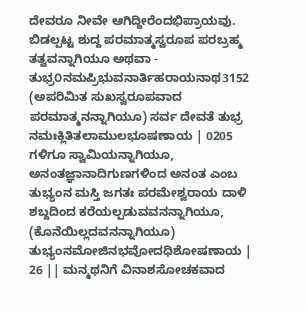ದೇವರೂ ನೀವೇ ಆಗಿದ್ದೀರೆಂದಭಿಪ್ರಾಯವು. ಬಿಡಲ್ಪಟ್ಟ ಶುದ್ದ ಪರಮಾತ್ಮಸ್ವರೂಪ ಪರಬ್ರಹ್ಮ ತತ್ವವನ್ನಾಗಿಯೂ ಅಥವಾ - ತುಭ್ರ೦ನಮಪ್ರಿಭುವನಾರ್ತಿಹರಾಯನಾಥ3152 (ಅಪರಿಮಿತ ಸುಖಸ್ವರೂಪವಾದ ಪರಮಾತ್ಮನನ್ನಾಗಿಯೂ) ಸರ್ವ ದೇವತೆ ತುಭ್ರ ನಮಃಕ್ಲಿತಿತಲಾಮುಲಭೂಷಣಾಯ | 0205 ಗಳಿಗೂ ಸ್ವಾಮಿಯನ್ನಾಗಿಯೂ, ಅನಂತಜ್ಞಾನಾದಿಗುಣಗಳಿಂದ ಅನಂತ ಎಂಬ ತುಭ್ಯಂನ ಮಸ್ತಿ ಜಗತಃ ಪರಮೇಶ್ವರಾಯ ದಾಳಿ ಶಬ್ದದಿಂದ ಕರೆಯಲ್ಪಡುವವನನ್ನಾಗಿಯೂ, (ಕೊನೆಯಿಲ್ಲದವನನ್ನಾಗಿಯೂ) ತುಭ್ಯಂನಮೋಜಿನಭವೋದಧಿಶೋಷಣಾಯ | 26 || ಮನ್ಮಥನಿಗೆ ವಿನಾಶಸೋಚಕವಾದ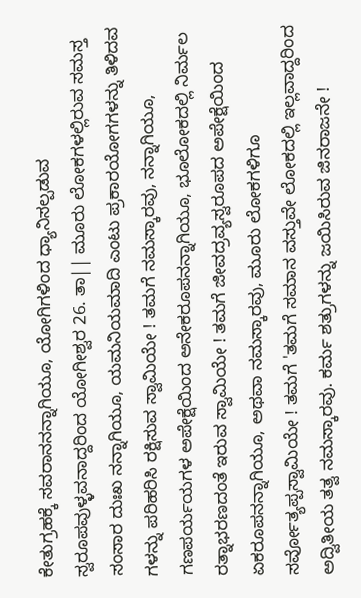ಕೇತುಗ್ರಹಕ್ಕೆ ಸವರಾನನನ್ನಾಗಿಯೂ, ಯೋಗಿಗಳಿಂದ ಧ್ಯಾನಿಸಲ್ಪಡುವ ಸ್ವರೂಪವುಳ್ಳವನಾದ್ದರಿಂದ ಯೋಗೀಶ್ವರ 26. ತಾ|| ಮೂರು ಲೋಕಗಳಲ್ಲಿರುವ ಸಮಸ್ತ ಸಂಸಾರ ದುಃಖ ನನ್ನಾಗಿಯೂ, ಯಮನಿಯಮಾದಿ ಎಂಟು ಪ್ರಕಾರಯೋಗಗಳನ್ನು ತಿಳಿದವ ಗಳನ್ನು ಪರಿಹರಿಸಿ ರಕ್ಷಿಸುವ ಸ್ವಾಮಿಯೇ ! ತಮಗೆ ನಮಸ್ಕಾರವು, ನನ್ನಾಗಿಯೂ, ಗಣಪರ್ಯಯಗಳ ಅಪೇಕ್ಷೆಯಿಂದ ಅನೇಕರೂಪನನ್ನಾಗಿಯೂ, ಭೂಲೋಕದಲ್ಲಿ ನಿರ್ಮಲ ರತ್ನಾಭರಣದಂತೆ ಇರುವ ಸ್ವಾಮಿಯೇ ! ತಮಗೆ ಜೀವದ್ರವ್ಯಸ್ವರೂಪದ ಅಪೇಕ್ಷೆಯಿಂದ ಏಕರೂಪನನ್ನಾಗಿಯೂ, ಅಥವಾ ನಮಸ್ಕಾರವು, ಮೂರು ಲೋಕಗಳಿಗೂ ಸರ್ವೋತ್ಯಪ್ಪಸ್ವಾಮಿಯೇ ! ತಮಗೆ 'ತಮಗೆ ಸಮಾನ ವಸ್ತುವೇ ಲೋಕದಲ್ಲಿ ಇಲ್ಲವಾದ್ದರಿಂದ ಅದ್ವಿತೀಯ ತತ್ವ ನಮಸ್ಕಾರವು. ಕರ್ಮ ಶತ್ರುಗಳನ್ನು ಜಯಿಸಿರುವ ಜಿನರಾಜನೇ !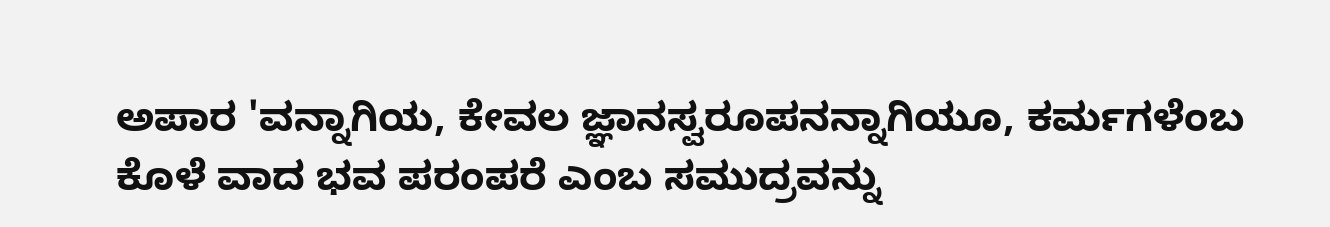ಅಪಾರ 'ವನ್ನಾಗಿಯ, ಕೇವಲ ಜ್ಞಾನಸ್ವರೂಪನನ್ನಾಗಿಯೂ, ಕರ್ಮಗಳೆಂಬ ಕೊಳೆ ವಾದ ಭವ ಪರಂಪರೆ ಎಂಬ ಸಮುದ್ರವನ್ನು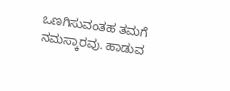ಒಣಗಿಸುವಂತಹ ತಮಗೆ ನಮಸ್ಕಾರವು. ಹಾಡುವ